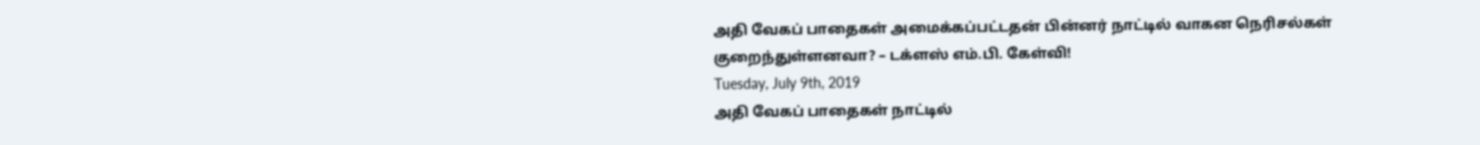அதி வேகப் பாதைகள் அமைக்கப்பட்டதன் பின்னர் நாட்டில் வாகன நெரிசல்கள் குறைந்துள்ளனவா? – டக்ளஸ் எம்.பி. கேள்வி!
Tuesday, July 9th, 2019
அதி வேகப் பாதைகள் நாட்டில்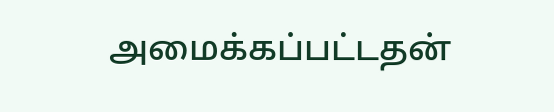அமைக்கப்பட்டதன்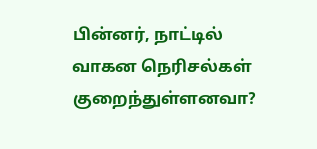பின்னர், நாட்டில் வாகன நெரிசல்கள் குறைந்துள்ளனவா?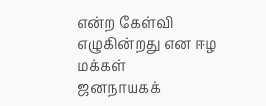என்ற கேள்வி எழுகின்றது என ஈழ மக்கள்
ஜனநாயகக்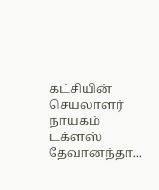கட்சியின் செயலாளர் நாயகம் டக்ளஸ் தேவானந்தா...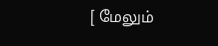[ மேலும்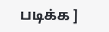படிக்க ]